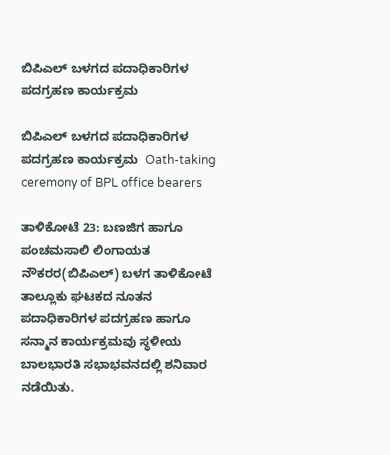ಬಿಪಿಎಲ್ ಬಳಗದ ಪದಾಧಿಕಾರಿಗಳ ಪದಗ್ರಹಣ ಕಾರ್ಯಕ್ರಮ

ಬಿಪಿಎಲ್ ಬಳಗದ ಪದಾಧಿಕಾರಿಗಳ ಪದಗ್ರಹಣ ಕಾರ್ಯಕ್ರಮ  Oath-taking ceremony of BPL office bearers

ತಾಳಿಕೋಟೆ 23: ಬಣಜಿಗ ಹಾಗೂ ಪಂಚಮಸಾಲಿ ಲಿಂಗಾಯತ ನೌಕರರ(ಬಿಪಿಎಲ್) ಬಳಗ ತಾಳಿಕೋಟೆ ತಾಲ್ಲೂಕು ಘಟಕದ ನೂತನ ಪದಾಧಿಕಾರಿಗಳ ಪದಗ್ರಹಣ ಹಾಗೂ ಸನ್ಮಾನ ಕಾರ್ಯಕ್ರಮವು ಸ್ಥಳೀಯ ಬಾಲಭಾರತಿ ಸಭಾಭವನದಲ್ಲಿ ಶನಿವಾರ ನಡೆಯಿತು.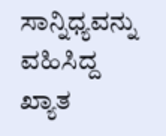ಸಾನ್ನಿಧ್ಯವನ್ನು ವಹಿಸಿದ್ದ ಖ್ಯಾತ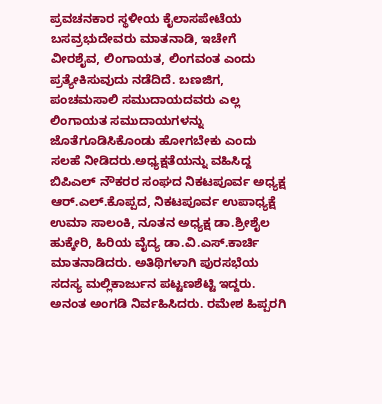ಪ್ರವಚನಕಾರ ಸ್ಥಳೀಯ ಕೈಲಾಸಪೇಟೆಯ ಬಸವ್ರಭುದೇವರು ಮಾತನಾಡಿ, ಇಚೇಗೆ ವೀರಶೈವ, ಲಿಂಗಾಯತ, ಲಿಂಗವಂತ ಎಂದು ಪ್ರತ್ಯೇಕಿಸುವುದು ನಡೆದಿದೆ. ಬಣಜಿಗ, ಪಂಚಮಸಾಲಿ ಸಮುದಾಯದವರು ಎಲ್ಲ ಲಿಂಗಾಯತ ಸಮುದಾಯಗಳನ್ನು ಜೊತೆಗೂಡಿಸಿಕೊಂಡು ಹೋಗಬೇಕು ಎಂದು ಸಲಹೆ ನೀಡಿದರು.ಅಧ್ಯಕ್ಷತೆಯನ್ನು ವಹಿಸಿದ್ದ ಬಿಪಿಎಲ್ ನೌಕರರ ಸಂಘದ ನಿಕಟಪೂರ್ವ ಅಧ್ಯಕ್ಷ ಆರ್‌.ಎಲ್‌.ಕೊಪ್ಪದ, ನಿಕಟಪೂರ್ವ ಉಪಾಧ್ಯಕ್ಷೆ ಉಮಾ ಸಾಲಂಕಿ, ನೂತನ ಅಧ್ಯಕ್ಷ ಡಾ.ಶ್ರೀಶೈಲ ಹುಕ್ಕೇರಿ, ಹಿರಿಯ ವೈದ್ಯ ಡಾ.ವಿ.ಎಸ್‌.ಕಾರ್ಚಿ ಮಾತನಾಡಿದರು. ಅತಿಥಿಗಳಾಗಿ ಪುರಸಭೆಯ ಸದಸ್ಯ ಮಲ್ಲಿಕಾರ್ಜುನ ಪಟ್ಟಣಶೆಟ್ಟಿ ಇದ್ದರು. ಅನಂತ ಅಂಗಡಿ ನಿರ್ವಹಿಸಿದರು. ರಮೇಶ ಹಿಪ್ಪರಗಿ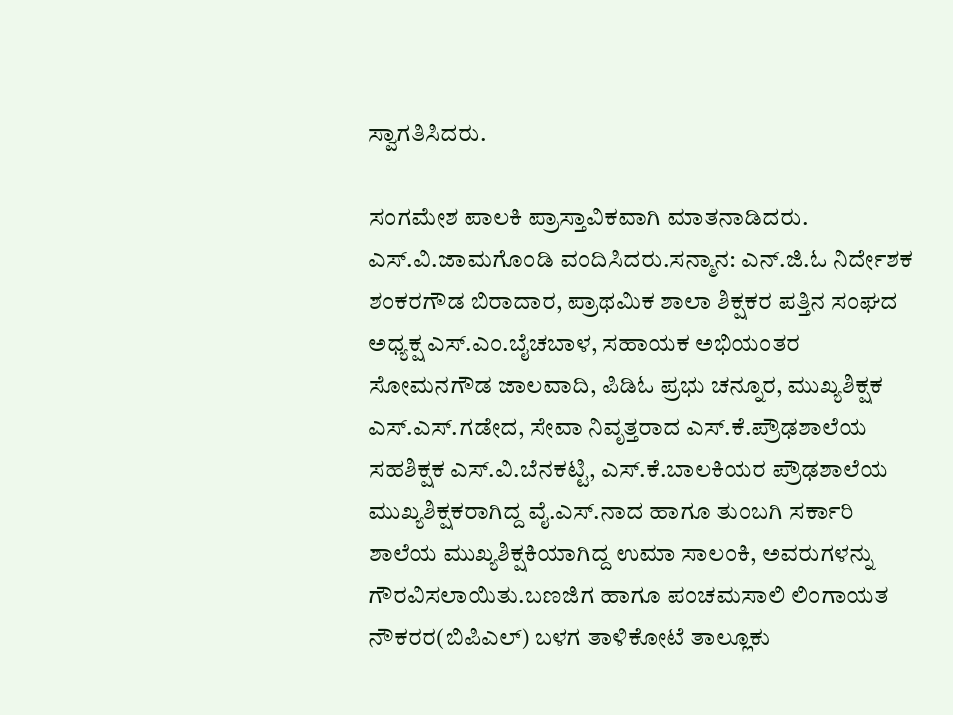ಸ್ವಾಗತಿಸಿದರು.

ಸಂಗಮೇಶ ಪಾಲಕಿ ಪ್ರಾಸ್ತಾವಿಕವಾಗಿ ಮಾತನಾಡಿದರು. ಎಸ್‌.ವಿ.ಜಾಮಗೊಂಡಿ ವಂದಿಸಿದರು.ಸನ್ಮಾನ: ಎನ್‌.ಜಿ.ಓ ನಿರ್ದೇಶಕ ಶಂಕರಗೌಡ ಬಿರಾದಾರ, ಪ್ರಾಥಮಿಕ ಶಾಲಾ ಶಿಕ್ಷಕರ ಪತ್ತಿನ ಸಂಘದ ಅಧ್ಯಕ್ಷ ಎಸ್‌.ಎಂ.ಬೈಚಬಾಳ, ಸಹಾಯಕ ಅಭಿಯಂತರ ಸೋಮನಗೌಡ ಜಾಲವಾದಿ, ಪಿಡಿಓ ಪ್ರಭು ಚನ್ನೂರ, ಮುಖ್ಯಶಿಕ್ಷಕ ಎಸ್‌.ಎಸ್‌.ಗಡೇದ, ಸೇವಾ ನಿವೃತ್ತರಾದ ಎಸ್‌.ಕೆ.ಪ್ರೌಢಶಾಲೆಯ ಸಹಶಿಕ್ಷಕ ಎಸ್‌.ವಿ.ಬೆನಕಟ್ಟಿ, ಎಸ್‌.ಕೆ.ಬಾಲಕಿಯರ ಪ್ರೌಢಶಾಲೆಯ ಮುಖ್ಯಶಿಕ್ಷಕರಾಗಿದ್ದ ವೈ.ಎಸ್‌.ನಾದ ಹಾಗೂ ತುಂಬಗಿ ಸರ್ಕಾರಿ ಶಾಲೆಯ ಮುಖ್ಯಶಿಕ್ಷಕಿಯಾಗಿದ್ದ ಉಮಾ ಸಾಲಂಕಿ, ಅವರುಗಳನ್ನು ಗೌರವಿಸಲಾಯಿತು.ಬಣಜಿಗ ಹಾಗೂ ಪಂಚಮಸಾಲಿ ಲಿಂಗಾಯತ ನೌಕರರ(ಬಿಪಿಎಲ್) ಬಳಗ ತಾಳಿಕೋಟೆ ತಾಲ್ಲೂಕು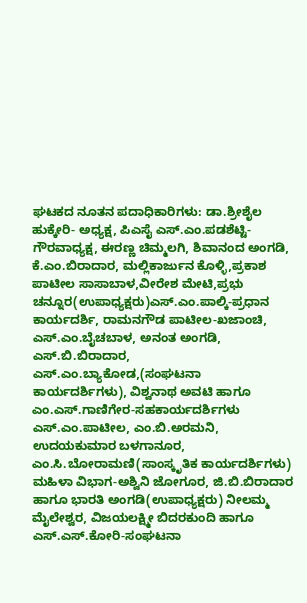ಘಟಕದ ನೂತನ ಪದಾಧಿಕಾರಿಗಳು: ಡಾ.ಶ್ರೀಶೈಲ ಹುಕ್ಕೇರಿ- ಅಧ್ಯಕ್ಷ, ಪಿಎಸೈ ಎಸ್‌.ಎಂ.ಪಡಶೆಟ್ಟಿ- ಗೌರವಾಧ್ಯಕ್ಷ, ಈರಣ್ಣ ಚಿಮ್ಮಲಗಿ, ಶಿವಾನಂದ ಅಂಗಡಿ, ಕೆ.ಎಂ.ಬಿರಾದಾರ, ಮಲ್ಲಿಕಾರ್ಜುನ ಕೊಳ್ಳಿ,ಪ್ರಕಾಶ ಪಾಟೀಲ ಸಾಸಾಬಾಳ,ವೀರೇಶ ಮೇಟಿ,ಪ್ರಭು ಚನ್ನೂರ(ಉಪಾಧ್ಯಕ್ಷರು)ಎಸ್‌.ಎಂ.ಪಾಲ್ಕಿ-ಪ್ರಧಾನ ಕಾರ್ಯದರ್ಶಿ, ರಾಮನಗೌಡ ಪಾಟೀಲ-ಖಜಾಂಚಿ, ಎಸ್‌.ಎಂ.ಬೈಚಬಾಳ, ಅನಂತ ಅಂಗಡಿ, ಎಸ್‌.ಬಿ.ಬಿರಾದಾರ, ಎಸ್‌.ಎಂ.ಬ್ಯಾಕೋಡ,(ಸಂಘಟನಾ ಕಾರ್ಯದರ್ಶಿಗಳು), ವಿಶ್ವನಾಥ ಅವಟಿ ಹಾಗೂ ಎಂ.ಎಸ್‌.ಗಾಣಿಗೇರ-ಸಹಕಾರ್ಯದರ್ಶಿಗಳು ಎಸ್‌.ಎಂ.ಪಾಟೀಲ, ಎಂ.ಬಿ.ಅರಮನಿ, ಉದಯಕುಮಾರ ಬಳಗಾನೂರ, ಎಂ.ಸಿ.ಬೋರಾಮಣಿ(ಸಾಂಸ್ಕೃತಿಕ ಕಾರ್ಯದರ್ಶಿಗಳು) ಮಹಿಳಾ ವಿಭಾಗ-ಅಶ್ವಿನಿ ಜೋಗೂರ, ಜಿ.ಬಿ.ಬಿರಾದಾರ ಹಾಗೂ ಭಾರತಿ ಅಂಗಡಿ(ಉಪಾಧ್ಯಕ್ಷರು) ನೀಲಮ್ಮ ಮೈಲೇಶ್ವರ, ವಿಜಯಲಕ್ಷ್ಮೀ ಬಿದರಕುಂದಿ ಹಾಗೂ ಎಸ್‌.ಎಸ್‌.ಕೋರಿ-ಸಂಘಟನಾ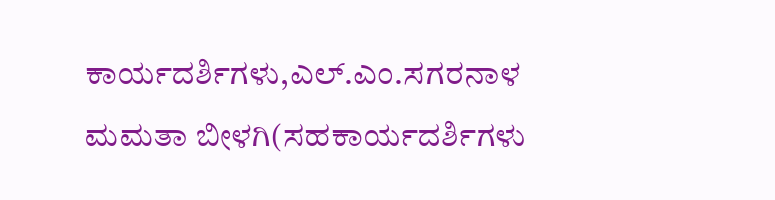ಕಾರ್ಯದರ್ಶಿಗಳು,ಎಲ್‌.ಎಂ.ಸಗರನಾಳ ಮಮತಾ ಬೀಳಗಿ(ಸಹಕಾರ್ಯದರ್ಶಿಗಳು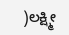)ಲಕ್ಷ್ಮೀ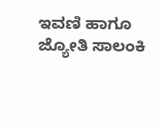ಇವಣಿ ಹಾಗೂ ಜ್ಯೋತಿ ಸಾಲಂಕಿ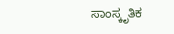ಸಾಂಸ್ಕೃತಿಕ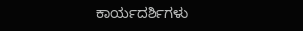ಕಾರ್ಯದರ್ಶಿಗಳು